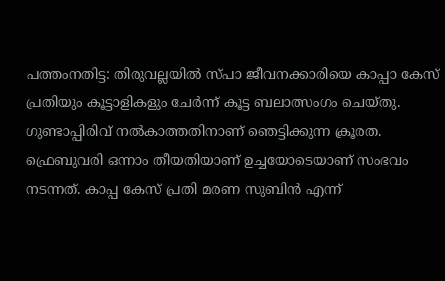പത്തംനതിട്ട: തിരുവല്ലയിൽ സ്പാ ജീവനക്കാരിയെ കാപ്പാ കേസ് പ്രതിയും കൂട്ടാളികളും ചേർന്ന് കൂട്ട ബലാത്സംഗം ചെയ്തു. ഗുണ്ടാപ്പിരിവ് നൽകാത്തതിനാണ് ഞെട്ടിക്കുന്ന ക്രൂരത.
ഫ്രെബുവരി ഒന്നാം തീയതിയാണ് ഉച്ചയോടെയാണ് സംഭവം നടന്നത്. കാപ്പ കേസ് പ്രതി മരണ സുബിൻ എന്ന്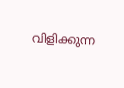വിളിക്കുന്ന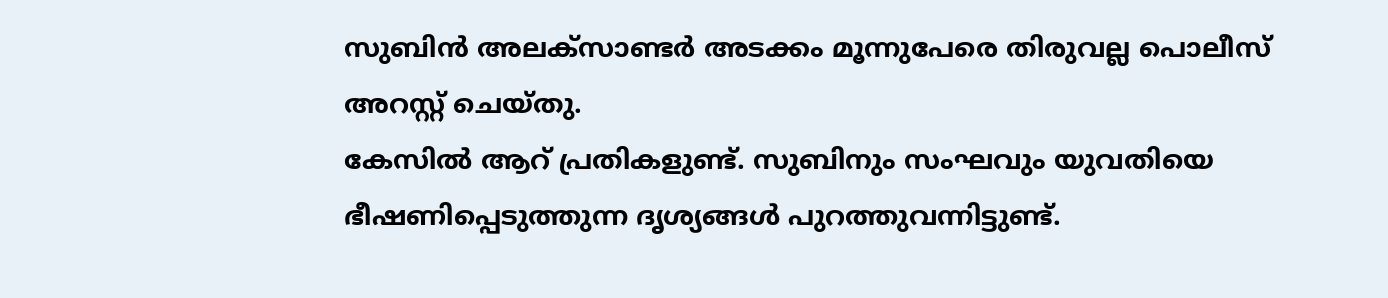സുബിൻ അലക്സാണ്ടർ അടക്കം മൂന്നുപേരെ തിരുവല്ല പൊലീസ് അറസ്റ്റ് ചെയ്തു.
കേസിൽ ആറ് പ്രതികളുണ്ട്. സുബിനും സംഘവും യുവതിയെ ഭീഷണിപ്പെടുത്തുന്ന ദൃശ്യങ്ങൾ പുറത്തുവന്നിട്ടുണ്ട്.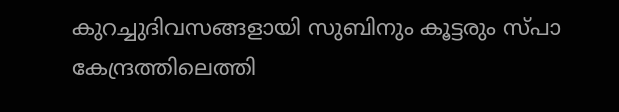കുറച്ചുദിവസങ്ങളായി സുബിനും കൂട്ടരും സ്പാ കേന്ദ്രത്തിലെത്തി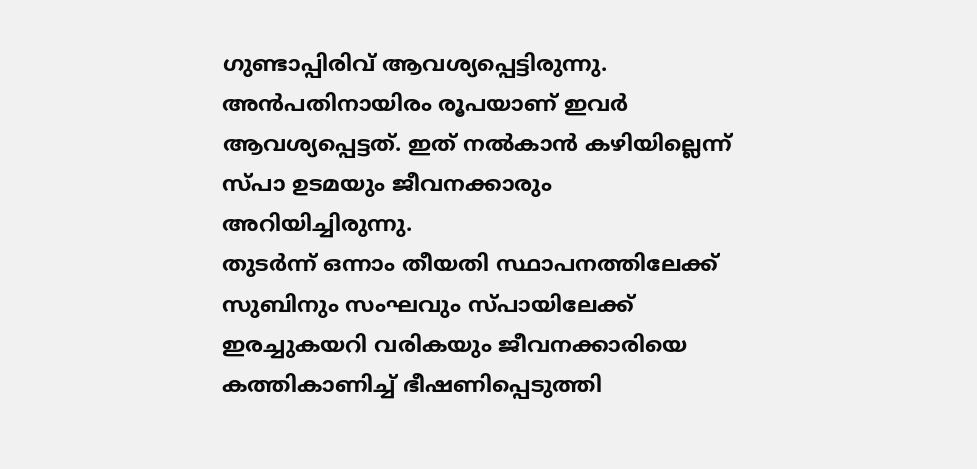ഗുണ്ടാപ്പിരിവ് ആവശ്യപ്പെട്ടിരുന്നു. അൻപതിനായിരം രൂപയാണ് ഇവർ ആവശ്യപ്പെട്ടത്. ഇത് നൽകാൻ കഴിയില്ലെന്ന് സ്പാ ഉടമയും ജീവനക്കാരും അറിയിച്ചിരുന്നു.
തുടർന്ന് ഒന്നാം തീയതി സ്ഥാപനത്തിലേക്ക് സുബിനും സംഘവും സ്പായിലേക്ക് ഇരച്ചുകയറി വരികയും ജീവനക്കാരിയെ കത്തികാണിച്ച് ഭീഷണിപ്പെടുത്തി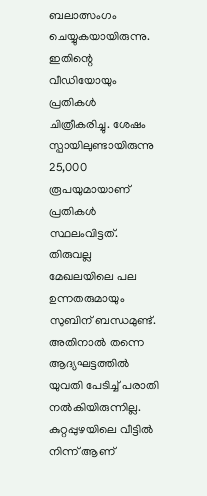ബലാത്സംഗം ചെയ്യുകയായിരുന്നു. ഇതിന്റെ വീഡിയോയും പ്രതികൾ ചിത്രീകരിച്ചു. ശേഷം സ്പായിലുണ്ടായിരുന്നു 25,000 രൂപയുമായാണ് പ്രതികൾ സ്ഥലംവിട്ടത്.
തിരുവല്ല മേഖലയിലെ പല ഉന്നതരുമായും സുബിന് ബന്ധമുണ്ട്. അതിനാൽ തന്നെ ആദ്യഘട്ടത്തിൽ യുവതി പേടിച്ച് പരാതി നൽകിയിരുന്നില്ല. കുറ്റപ്പുഴയിലെ വീട്ടിൽ നിന്ന് ആണ്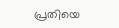പ്രതിയെ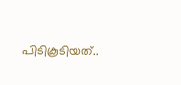പിടികൂടിയത്..